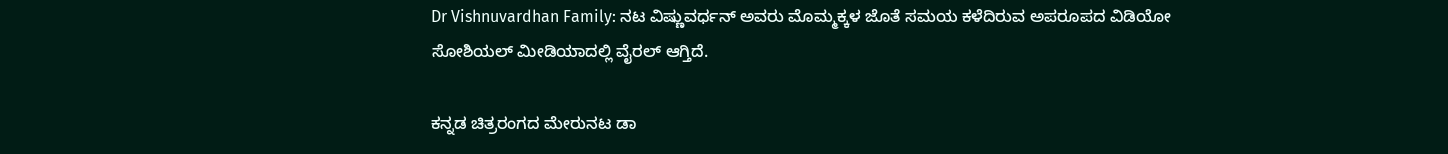Dr Vishnuvardhan Family: ನಟ ವಿಷ್ಣುವರ್ಧನ್‌ ಅವರು ಮೊಮ್ಮಕ್ಕಳ ಜೊತೆ ಸಮಯ ಕಳೆದಿರುವ ಅಪರೂಪದ ವಿಡಿಯೋ ಸೋಶಿಯಲ್‌ ಮೀಡಿಯಾದಲ್ಲಿ ವೈರಲ್‌ ಆಗ್ತಿದೆ.

ಕನ್ನಡ ಚಿತ್ರರಂಗದ ಮೇರುನಟ ಡಾ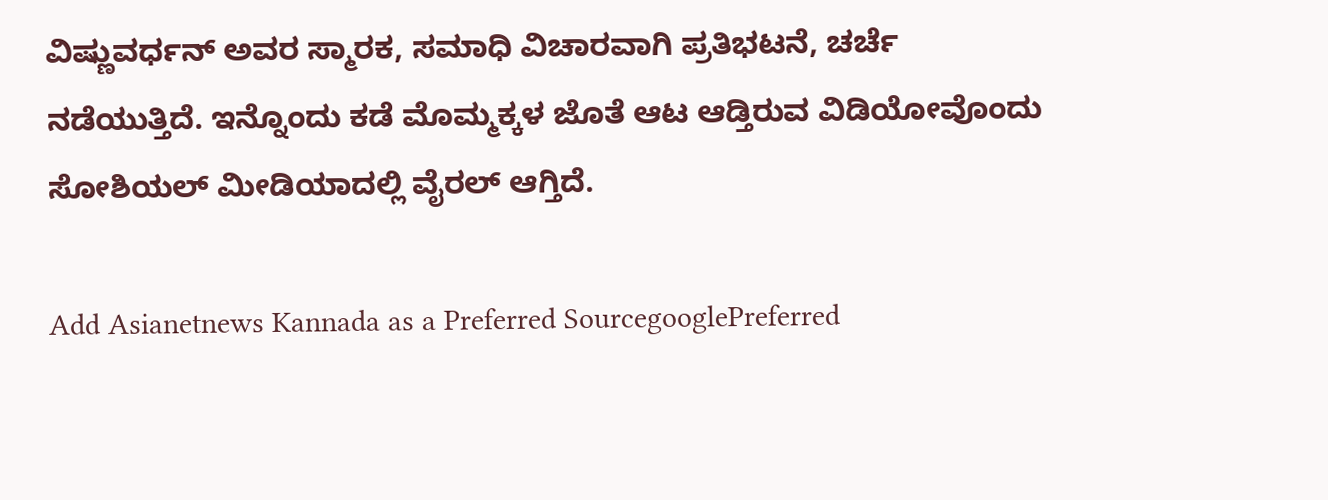ವಿಷ್ಣುವರ್ಧನ್ ಅವರ ಸ್ಮಾರಕ, ಸಮಾಧಿ ವಿಚಾರವಾಗಿ ಪ್ರತಿಭಟನೆ, ಚರ್ಚೆ ನಡೆಯುತ್ತಿದೆ. ಇನ್ನೊಂದು ಕಡೆ ಮೊಮ್ಮಕ್ಕಳ ಜೊತೆ ಆಟ ಆಡ್ತಿರುವ ವಿಡಿಯೋವೊಂದು ಸೋಶಿಯಲ್‌ ಮೀಡಿಯಾದಲ್ಲಿ ವೈರಲ್‌ ಆಗ್ತಿದೆ.

Add Asianetnews Kannada as a Preferred SourcegooglePreferred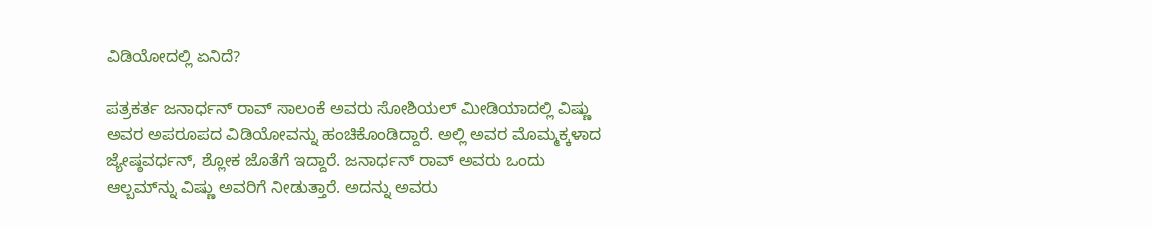ವಿಡಿಯೋದಲ್ಲಿ ಏನಿದೆ?

ಪತ್ರಕರ್ತ ಜನಾರ್ಧನ್‌ ರಾವ್‌ ಸಾಲಂಕೆ ಅವರು ಸೋಶಿಯಲ್‌ ಮೀಡಿಯಾದಲ್ಲಿ ವಿಷ್ಣು ಅವರ ಅಪರೂಪದ ವಿಡಿಯೋವನ್ನು ಹಂಚಿಕೊಂಡಿದ್ದಾರೆ. ಅಲ್ಲಿ ಅವರ ಮೊಮ್ಮಕ್ಕಳಾದ ಜ್ಯೇಷ್ಠವರ್ಧನ್‌, ಶ್ಲೋಕ ಜೊತೆಗೆ ಇದ್ದಾರೆ. ಜನಾರ್ಧನ್‌ ರಾವ್‌ ಅವರು ಒಂದು ಆಲ್ಬಮ್‌ನ್ನು ವಿಷ್ಣು ಅವರಿಗೆ ನೀಡುತ್ತಾರೆ. ಅದನ್ನು ಅವರು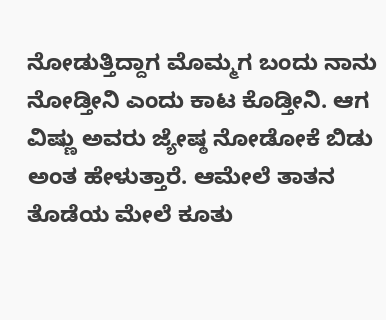ನೋಡುತ್ತಿದ್ದಾಗ ಮೊಮ್ಮಗ ಬಂದು ನಾನು ನೋಡ್ತೀನಿ ಎಂದು ಕಾಟ ಕೊಡ್ತೀನಿ. ಆಗ ವಿಷ್ಣು ಅವರು ಜ್ಯೇಷ್ಠ ನೋಡೋಕೆ ಬಿಡು ಅಂತ ಹೇಳುತ್ತಾರೆ. ಆಮೇಲೆ ತಾತನ ತೊಡೆಯ ಮೇಲೆ ಕೂತು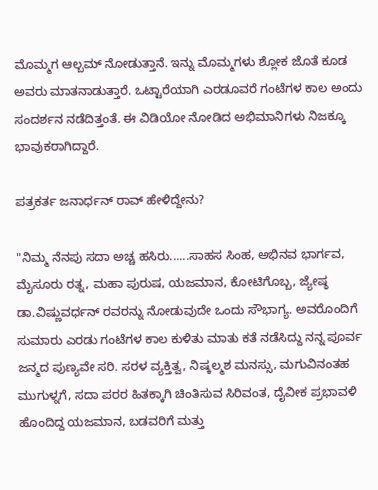ಮೊಮ್ಮಗ ಆಲ್ಬಮ್‌ ನೋಡುತ್ತಾನೆ. ಇನ್ನು ಮೊಮ್ಮಗಳು ಶ್ಲೋಕ ಜೊತೆ ಕೂಡ ಅವರು ಮಾತನಾಡುತ್ತಾರೆ. ಒಟ್ಟಾರೆಯಾಗಿ ಎರಡೂವರೆ ಗಂಟೆಗಳ ಕಾಲ ಅಂದು ಸಂದರ್ಶನ ನಡೆದಿತ್ತಂತೆ. ಈ ವಿಡಿಯೋ ನೋಡಿದ ಅಭಿಮಾನಿಗಳು ನಿಜಕ್ಕೂ ಭಾವುಕರಾಗಿದ್ದಾರೆ.

ಪತ್ರಕರ್ತ ಜನಾರ್ಧನ್‌ ರಾವ್‌ ಹೇಳಿದ್ದೇನು?

"ನಿಮ್ಮ ನೆನಪು ಸದಾ ಅಚ್ಚ ಹಸಿರು......ಸಾಹಸ ಸಿಂಹ, ಅಭಿನವ ಭಾರ್ಗವ, ಮೈಸೂರು ರತ್ನ, ಮಹಾ ಪುರುಷ, ಯಜಮಾನ, ಕೋಟಿಗೊಬ್ಬ, ಜ್ಯೇಷ್ಠ ಡಾ.ವಿಷ್ಣುವರ್ಧನ್ ರವರನ್ನು ನೋಡುವುದೇ ಒಂದು ಸೌಭಾಗ್ಯ. ಅವರೊಂದಿಗೆ ಸುಮಾರು ಎರಡು ಗಂಟೆಗಳ ಕಾಲ ಕುಳಿತು ಮಾತು ಕತೆ ನಡೆಸಿದ್ದು ನನ್ನ ಪೂರ್ವ ಜನ್ಮದ ಪುಣ್ಯವೇ ಸರಿ. ಸರಳ ವ್ಯಕ್ತಿತ್ವ, ನಿಷ್ಕಲ್ಮಶ ಮನಸ್ಸು, ಮಗುವಿನಂತಹ ಮುಗುಳ್ನಗೆ, ಸದಾ ಪರರ ಹಿತಕ್ಕಾಗಿ ಚಿಂತಿಸುವ ಸಿರಿವಂತ, ದೈವೀಕ ಪ್ರಭಾವಳಿ ಹೊಂದಿದ್ದ ಯಜಮಾನ, ಬಡವರಿಗೆ ಮತ್ತು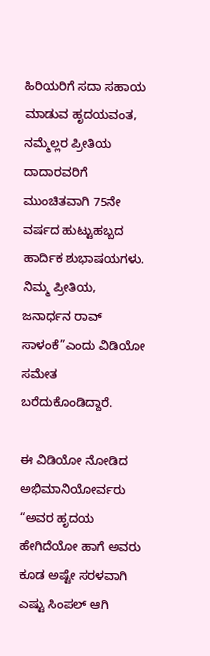ಹಿರಿಯರಿಗೆ ಸದಾ ಸಹಾಯ ಮಾಡುವ ಹೃದಯವಂತ, ನಮ್ಮೆಲ್ಲರ ಪ್ರೀತಿಯ ದಾದಾರವರಿಗೆ ಮುಂಚಿತವಾಗಿ 75ನೇ ವರ್ಷದ ಹುಟ್ಟುಹಬ್ಬದ ಹಾರ್ದಿಕ ಶುಭಾಷಯಗಳು. ನಿಮ್ಮ ಪ್ರೀತಿಯ, ಜನಾರ್ಧನ ರಾವ್ ಸಾಳಂಕೆ”ಎಂದು ವಿಡಿಯೋ ಸಮೇತ ಬರೆದುಕೊಂಡಿದ್ದಾರೆ.

ಈ ವಿಡಿಯೋ ನೋಡಿದ ಅಭಿಮಾನಿಯೋರ್ವರು “ಅವರ ಹೃದಯ ಹೇಗಿದೆಯೋ ಹಾಗೆ ಅವರು ಕೂಡ ಅಷ್ಟೇ ಸರಳವಾಗಿ ಎಷ್ಟು ಸಿಂಪಲ್ ಆಗಿ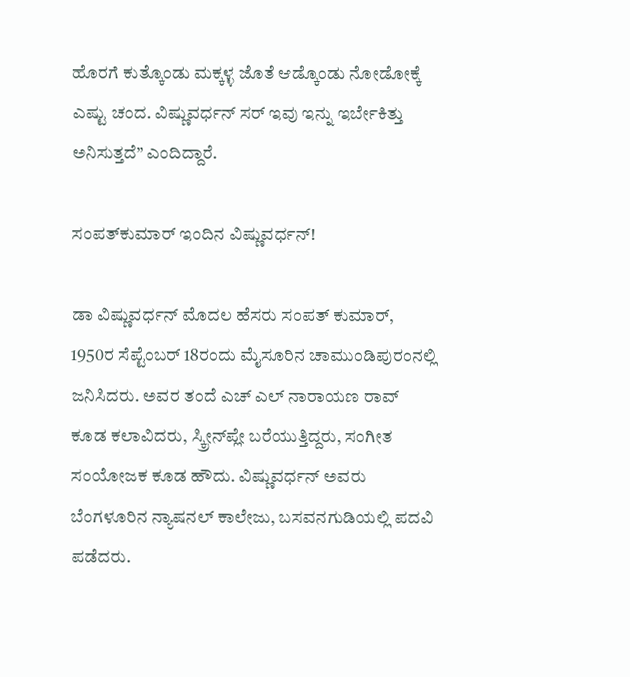ಹೊರಗೆ ಕುತ್ಕೊಂಡು ಮಕ್ಕಳ್ಳ ಜೊತೆ ಆಡ್ಕೊಂಡು ನೋಡೋಕ್ಕೆ ಎಷ್ಟು ಚಂದ. ವಿಷ್ಣುವರ್ಧನ್ ಸರ್ ಇವು ಇನ್ನು ಇರ್ಬೇಕಿತ್ತು ಅನಿಸುತ್ತದೆ” ಎಂದಿದ್ದಾರೆ.

ಸಂಪತ್‌ಕುಮಾರ್‌ ಇಂದಿನ ವಿಷ್ಣುವರ್ಧನ್!

ಡಾ ವಿಷ್ಣುವರ್ಧನ್ ಮೊದಲ ಹೆಸರು ಸಂಪತ್ ಕುಮಾರ್, 1950ರ ಸೆಪ್ಟೆಂಬರ್ 18ರಂದು ಮೈಸೂರಿನ ಚಾಮುಂಡಿಪುರಂನಲ್ಲಿ ಜನಿಸಿದರು. ಅವರ ತಂದೆ ಎಚ್ ಎಲ್ ನಾರಾಯಣ ರಾವ್ ಕೂಡ ಕಲಾವಿದರು, ಸ್ಕ್ರೀನ್‌ಪ್ಲೇ ಬರೆಯುತ್ತಿದ್ದರು, ಸಂಗೀತ ಸಂಯೋಜಕ ಕೂಡ ಹೌದು. ವಿಷ್ಣುವರ್ಧನ್‌ ಅವರು ಬೆಂಗಳೂರಿನ ನ್ಯಾಷನಲ್ ಕಾಲೇಜು, ಬಸವನಗುಡಿಯಲ್ಲಿ ಪದವಿ ಪಡೆದರು.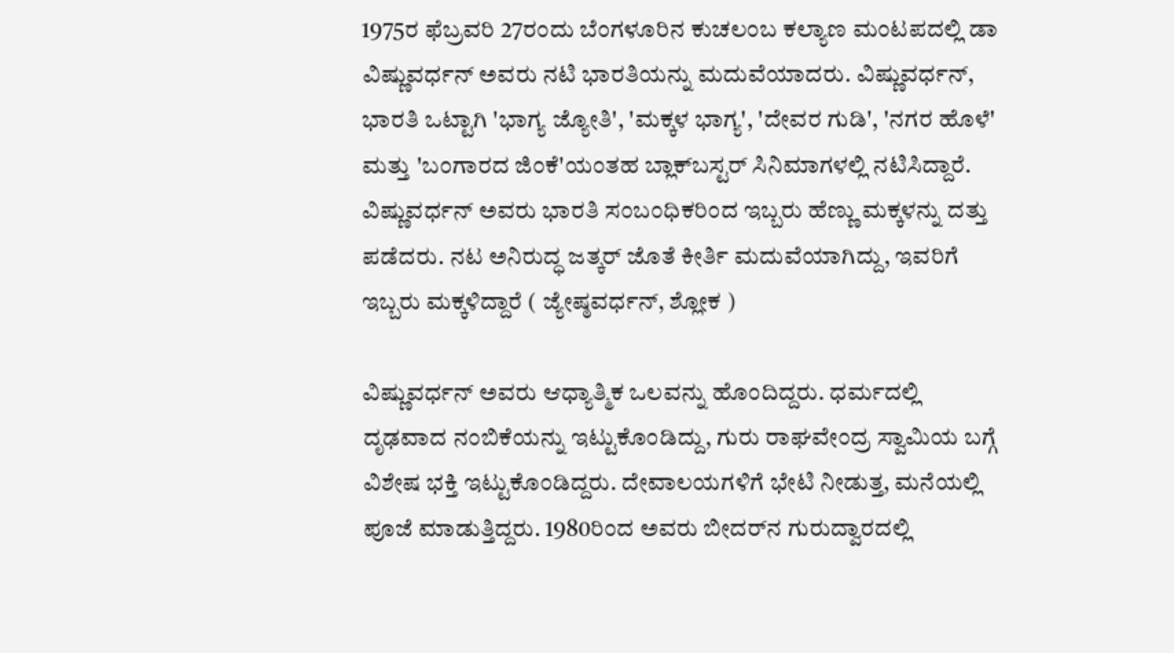1975ರ ಫೆಬ್ರವರಿ 27ರಂದು ಬೆಂಗಳೂರಿನ ಕುಚಲಂಬ ಕಲ್ಯಾಣ ಮಂಟಪದಲ್ಲಿ ಡಾ ವಿಷ್ಣುವರ್ಧನ್ ಅವರು ನಟಿ ಭಾರತಿಯನ್ನು ಮದುವೆಯಾದರು. ವಿಷ್ಣುವರ್ಧನ್, ಭಾರತಿ ಒಟ್ಟಾಗಿ 'ಭಾಗ್ಯ ಜ್ಯೋತಿ', 'ಮಕ್ಕಳ ಭಾಗ್ಯ', 'ದೇವರ ಗುಡಿ', 'ನಗರ ಹೊಳೆ' ಮತ್ತು 'ಬಂಗಾರದ ಜಿಂಕೆ'ಯಂತಹ ಬ್ಲಾಕ್‌ಬಸ್ಟರ್ ಸಿನಿಮಾಗಳಲ್ಲಿ ನಟಿಸಿದ್ದಾರೆ. ವಿಷ್ಣುವರ್ಧನ್‌ ಅವರು ಭಾರತಿ ಸಂಬಂಧಿಕರಿಂದ ಇಬ್ಬರು ಹೆಣ್ಣು ಮಕ್ಕಳನ್ನು ದತ್ತು ಪಡೆದರು. ನಟ ಅನಿರುದ್ಧ ಜತ್ಕರ್‌ ಜೊತೆ ಕೀರ್ತಿ ಮದುವೆಯಾಗಿದ್ದು, ಇವರಿಗೆ ಇಬ್ಬರು ಮಕ್ಕಳಿದ್ದಾರೆ ( ಜ್ಯೇಷ್ಠವರ್ಧನ್‌, ಶ್ಲೋಕ )

ವಿಷ್ಣುವರ್ಧನ್ ಅವರು ಆಧ್ಯಾತ್ಮಿಕ ಒಲವನ್ನು ಹೊಂದಿದ್ದರು. ಧರ್ಮದಲ್ಲಿ ದೃಢವಾದ ನಂಬಿಕೆಯನ್ನು ಇಟ್ಟುಕೊಂಡಿದ್ದು, ಗುರು ರಾಘವೇಂದ್ರ ಸ್ವಾಮಿಯ ಬಗ್ಗೆ ವಿಶೇಷ ಭಕ್ತಿ ಇಟ್ಟುಕೊಂಡಿದ್ದರು. ದೇವಾಲಯಗಳಿಗೆ ಭೇಟಿ ನೀಡುತ್ತ, ಮನೆಯಲ್ಲಿ ಪೂಜೆ ಮಾಡುತ್ತಿದ್ದರು. 1980ರಿಂದ ಅವರು ಬೀದರ್‌ನ ಗುರುದ್ವಾರದಲ್ಲಿ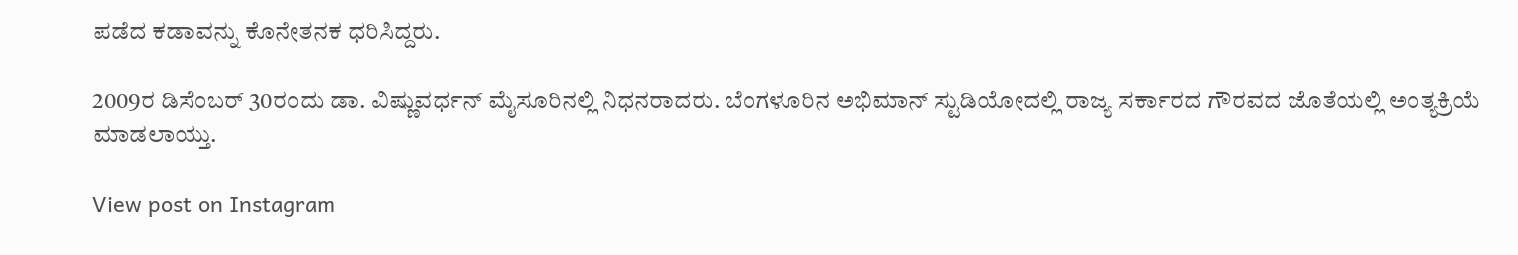ಪಡೆದ ಕಡಾವನ್ನು ಕೊನೇತನಕ ಧರಿಸಿದ್ದರು.

2009ರ ಡಿಸೆಂಬರ್ 30ರಂದು ಡಾ. ವಿಷ್ಣುವರ್ಧನ್ ಮೈಸೂರಿನಲ್ಲಿ ನಿಧನರಾದರು. ಬೆಂಗಳೂರಿನ ಅಭಿಮಾನ್ ಸ್ಟುಡಿಯೋದಲ್ಲಿ ರಾಜ್ಯ ಸರ್ಕಾರದ ಗೌರವದ ಜೊತೆಯಲ್ಲಿ ಅಂತ್ಯಕ್ರಿಯೆ ಮಾಡಲಾಯ್ತು.

View post on Instagram